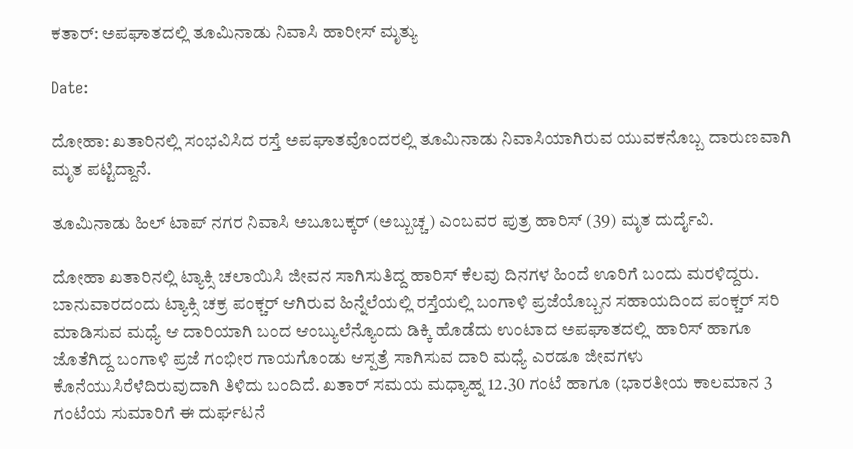ಕತಾರ್: ಅಪಘಾತದಲ್ಲಿ ತೂಮಿನಾಡು ನಿವಾಸಿ ಹಾರೀಸ್ ಮೃತ್ಯು

Date:

ದೋಹಾ: ಖತಾರಿನಲ್ಲಿ ಸಂಭವಿಸಿದ ರಸ್ತೆ ಅಪಘಾತವೊಂದರಲ್ಲಿ ತೂಮಿನಾಡು ನಿವಾಸಿಯಾಗಿರುವ ಯುವಕನೊಬ್ಬ ದಾರುಣವಾಗಿ ಮೃತ ಪಟ್ಟಿದ್ದಾನೆ.

ತೂಮಿನಾಡು ಹಿಲ್ ಟಾಪ್ ನಗರ ನಿವಾಸಿ ಅಬೂಬಕ್ಕರ್ (ಅಬ್ಬುಚ್ಚ) ಎಂಬವರ ಪುತ್ರ ಹಾರಿಸ್ (39) ಮೃತ ದುರ್ದೈವಿ.

ದೋಹಾ ಖತಾರಿನಲ್ಲಿ ಟ್ಯಾಕ್ಸಿ ಚಲಾಯಿಸಿ ಜೀವನ ಸಾಗಿಸುತಿದ್ದ ಹಾರಿಸ್ ಕೆಲವು ದಿನಗಳ ಹಿಂದೆ ಊರಿಗೆ ಬಂದು ಮರಳಿದ್ದರು. ಬಾನುವಾರದಂದು ಟ್ಯಾಕ್ಸಿ ಚಕ್ರ ಪಂಕ್ಚರ್ ಆಗಿರುವ ಹಿನ್ನೆಲೆಯಲ್ಲಿ ರಸ್ತೆಯಲ್ಲಿ ಬಂಗಾಳಿ ಪ್ರಜೆಯೊಬ್ಬನ ಸಹಾಯದಿಂದ ಪಂಕ್ಚರ್ ಸರಿ ಮಾಡಿಸುವ ಮಧ್ಯೆ ಆ ದಾರಿಯಾಗಿ ಬಂದ ಆಂಬ್ಯುಲೆನ್ಯೊಂದು ಡಿಕ್ಕಿ ಹೊಡೆದು ಉಂಟಾದ ಅಪಘಾತದಲ್ಲಿ  ಹಾರಿಸ್ ಹಾಗೂ ಜೊತೆಗಿದ್ದ ಬಂಗಾಳಿ ಪ್ರಜೆ ಗಂಭೀರ ಗಾಯಗೊಂಡು ಆಸ್ಪತ್ರೆ ಸಾಗಿಸುವ ದಾರಿ ಮಧ್ಯೆ ಎರಡೂ ಜೀವಗಳು ಕೊನೆಯುಸಿರೆಳೆದಿರುವುದಾಗಿ ತಿಳಿದು ಬಂದಿದೆ. ಖತಾರ್ ಸಮಯ ಮಧ್ಯಾಹ್ನ 12.30 ಗಂಟೆ ಹಾಗೂ (ಭಾರತೀಯ ಕಾಲಮಾನ 3 ಗಂಟೆಯ ಸುಮಾರಿಗೆ ಈ ದುರ್ಘಟನೆ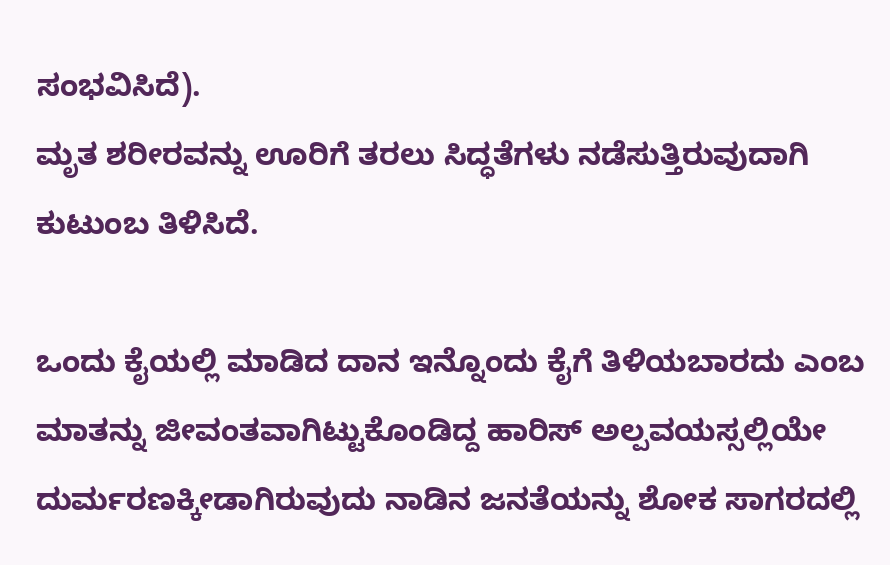ಸಂಭವಿಸಿದೆ).
ಮೃತ ಶರೀರವನ್ನು ಊರಿಗೆ ತರಲು ಸಿದ್ಧತೆಗಳು ನಡೆಸುತ್ತಿರುವುದಾಗಿ ಕುಟುಂಬ ತಿಳಿಸಿದೆ.

ಒಂದು ಕೈಯಲ್ಲಿ ಮಾಡಿದ ದಾನ ಇನ್ನೊಂದು ಕೈಗೆ ತಿಳಿಯಬಾರದು ಎಂಬ ಮಾತನ್ನು ಜೀವಂತವಾಗಿಟ್ಟುಕೊಂಡಿದ್ದ ಹಾರಿಸ್ ಅಲ್ಪವಯಸ್ಸಲ್ಲಿಯೇ ದುರ್ಮರಣಕ್ಕೀಡಾಗಿರುವುದು ನಾಡಿನ ಜನತೆಯನ್ನು ಶೋಕ ಸಾಗರದಲ್ಲಿ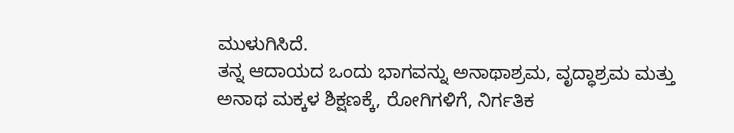ಮುಳುಗಿಸಿದೆ.
ತನ್ನ ಆದಾಯದ ಒಂದು ಭಾಗವನ್ನು ಅನಾಥಾಶ್ರಮ, ವೃದ್ಧಾಶ್ರಮ ಮತ್ತು ಅನಾಥ ಮಕ್ಕಳ ಶಿಕ್ಷಣಕ್ಕೆ, ರೋಗಿಗಳಿಗೆ, ನಿರ್ಗತಿಕ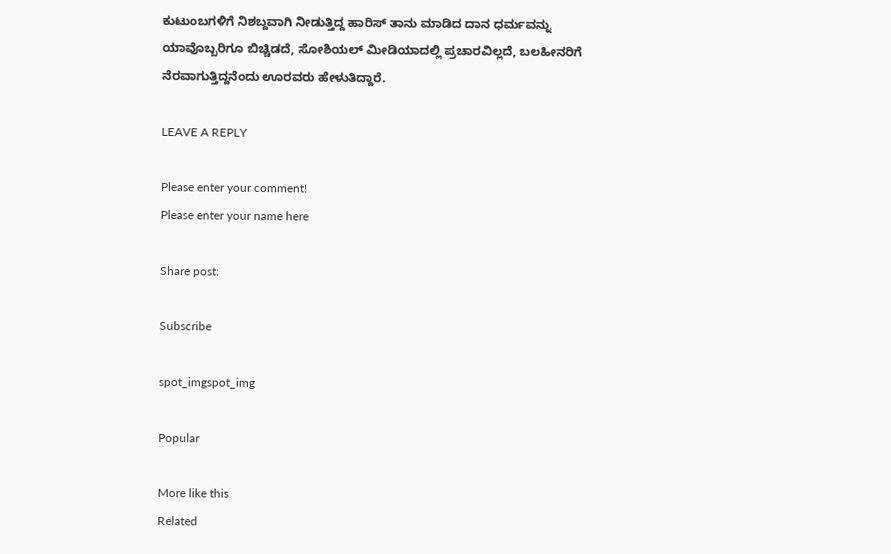ಕುಟುಂಬಗಳಿಗೆ ನಿಶಬ್ದವಾಗಿ ನೀಡುತ್ತಿದ್ದ ಹಾರಿಸ್ ತಾನು ಮಾಡಿದ ದಾನ ಧರ್ಮವನ್ನು ಯಾವೊಬ್ಬರಿಗೂ ಬಿಚ್ಚಿಡದೆ, ಸೋಶಿಯಲ್ ಮೀಡಿಯಾದಲ್ಲಿ ಪ್ರಚಾರವಿಲ್ಲದೆ, ಬಲಹೀನರಿಗೆ ನೆರವಾಗುತ್ತಿದ್ದನೆಂದು ಊರವರು ಹೇಳುತಿದ್ದಾರೆ.

LEAVE A REPLY

Please enter your comment!
Please enter your name here

Share post:

Subscribe

spot_imgspot_img

Popular

More like this
Related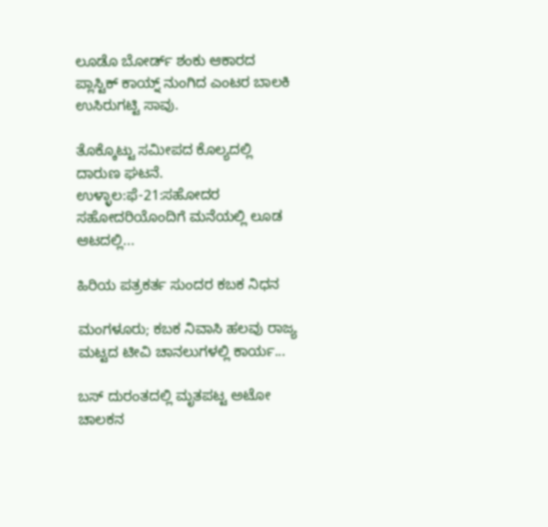ಲೂಡೊ ಬೋರ್ಡ್ ಶಂಕು ಆಕಾರದ ಪ್ಲಾಸ್ಟಿಕ್ ಕಾಯ್ನ್ ನುಂಗಿದ ಎಂಟರ ಬಾಲಕಿ ಉಸಿರುಗಟ್ಟಿ ಸಾವು.

ತೊಕ್ಕೊಟ್ಟು ಸಮೀಪದ ಕೊಲ್ಯದಲ್ಲಿ ದಾರುಣ ಘಟನೆ. ಉಳ್ಳಾಲ:ಫೆ-21:ಸಹೋದರ ಸಹೋದರಿಯೊಂದಿಗೆ ಮನೆಯಲ್ಲಿ ಲೂಡ ಆಟದಲ್ಲಿ...

ಹಿರಿಯ ಪತ್ರಕರ್ತ ಸುಂದರ ಕಬಕ ನಿಧನ

ಮಂಗಳೂರು; ಕಬಕ ನಿವಾಸಿ ಹಲವು ರಾಜ್ಯ ಮಟ್ಟದ ಟೀವಿ ಚಾನಲುಗಳಲ್ಲಿ ಕಾರ್ಯ...

ಬಸ್ ದುರಂತದಲ್ಲಿ ಮೃತಪಟ್ಟ ಅಟೋ ಚಾಲಕನ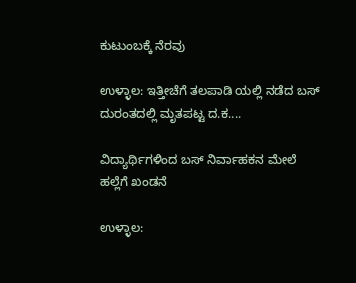ಕುಟುಂಬಕ್ಕೆ ನೆರವು

ಉಳ್ಳಾಲ: ಇತ್ತೀಚೆಗೆ ತಲಪಾಡಿ ಯಲ್ಲಿ ನಡೆದ ಬಸ್ ದುರಂತದಲ್ಲಿ ಮೃತಪಟ್ಟ ದ.ಕ....

ವಿದ್ಯಾರ್ಥಿಗಳಿಂದ ಬಸ್ ನಿರ್ವಾಹಕನ ಮೇಲೆ ಹಲ್ಲೆಗೆ ಖಂಡನೆ

ಉಳ್ಳಾಲ: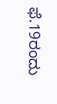ಫೆ.19ರಂದು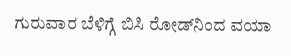ಗುರುವಾರ ಬೆಳಿಗ್ಗೆ ಬಿಸಿ ರೋಡ್‌ನಿಂದ ವಯಾ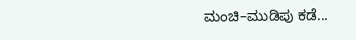ಮಂಚಿ–ಮುಡಿಪು ಕಡೆ...